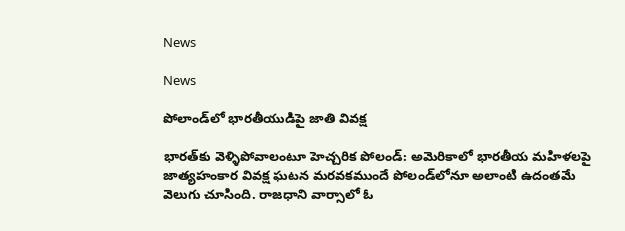News

News

పోలాండ్‌లో భారతీయుడిపై జాతి వివక్ష

భారత్‌కు వెళ్ళిపోవాలంటూ హెచ్చరిక పోలండ్‌: అమెరికాలో భారతీయ మహిళలపై జాత్యహంకార వివక్ష ఘటన మరవకముందే పోలండ్‌లోనూ అలాంటి ఉదంతమే వెలుగు చూసింది. రాజధాని వార్సాలో ఓ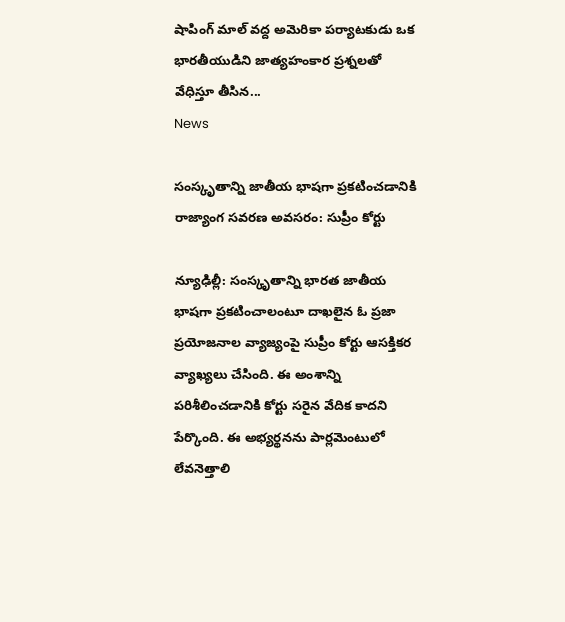షాపింగ్‌ మాల్‌ వద్ద అమెరికా పర్యాటకుడు ఒక భారతీయుడిని జాత్యహంకార ప్రశ్నలతో వేధిస్తూ తీసిన...
News

సంస్కృతాన్ని జాతీయ భాషగా ప్రకటించడానికి రాజ్యాంగ సవరణ అవసరం: సుప్రీం కోర్టు

న్యూఢిల్లీ: సంస్కృతాన్ని భారత జాతీయ భాషగా ప్రకటించాలంటూ దాఖలైన ఓ ప్రజా ప్రయోజనాల వ్యాజ్యంపై సుప్రీం కోర్టు ఆసక్తికర వ్యాఖ్యలు చేసింది. ఈ అంశాన్ని పరిశీలించడానికి కోర్టు సరైన వేదిక కాదని పేర్కొంది. ఈ అభ్యర్థనను పార్లమెంటులో లేవనెత్తాలి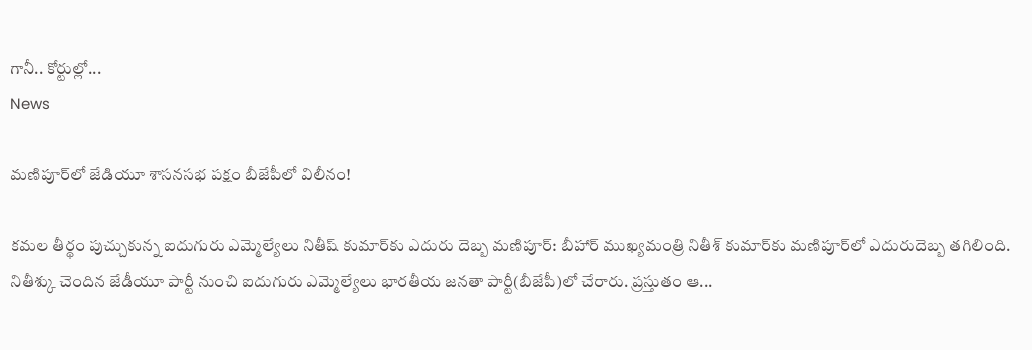గానీ.. కోర్టుల్లో...
News

మణిపూర్‌లో జేడియూ శాసనసభ పక్షం బీజేపీలో విలీనం!

కమల తీర్థం పుచ్చుకున్న ఐదుగురు ఎమ్మెల్యేలు నితీష్ కుమార్‌కు ఎదురు దెబ్బ మణిపూర్‌: బీహార్ ముఖ్యమంత్రి నితీశ్ కుమార్‌కు మణిపూర్‌లో ఎదురుదెబ్బ తగిలింది. నితీశ్కు చెందిన జేడీయూ పార్టీ నుంచి ఐదుగురు ఎమ్మెల్యేలు భార‌తీయ జ‌న‌తా పార్టీ(బీజేపీ)లో చేరారు. ప్రస్తుతం ఆ...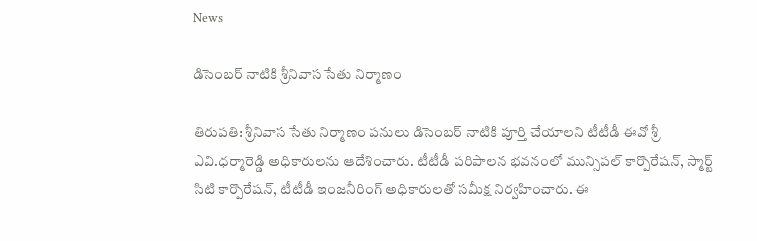News

డిసెంబర్ నాటికి శ్రీనివాస సేతు నిర్మాణం

తిరుప‌తి: శ్రీనివాస సేతు నిర్మాణం పనులు డిసెంబర్ నాటికి పూర్తి చేయాలని టీటీడీ ఈవో శ్రీ ఎవి.ధ‌ర్మారెడ్డి అధికారుల‌ను ఆదేశించారు. టీటీడీ పరిపాలన భవనంలో మున్సిపల్ కార్పొరేషన్, స్మార్ట్ సిటి కార్పొరేష‌న్‌, టీటీడీ ఇంజనీరింగ్ అధికారులతో సమీక్ష నిర్వహించారు. ఈ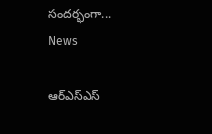సందర్భంగా...
News

ఆర్ఎస్ఎస్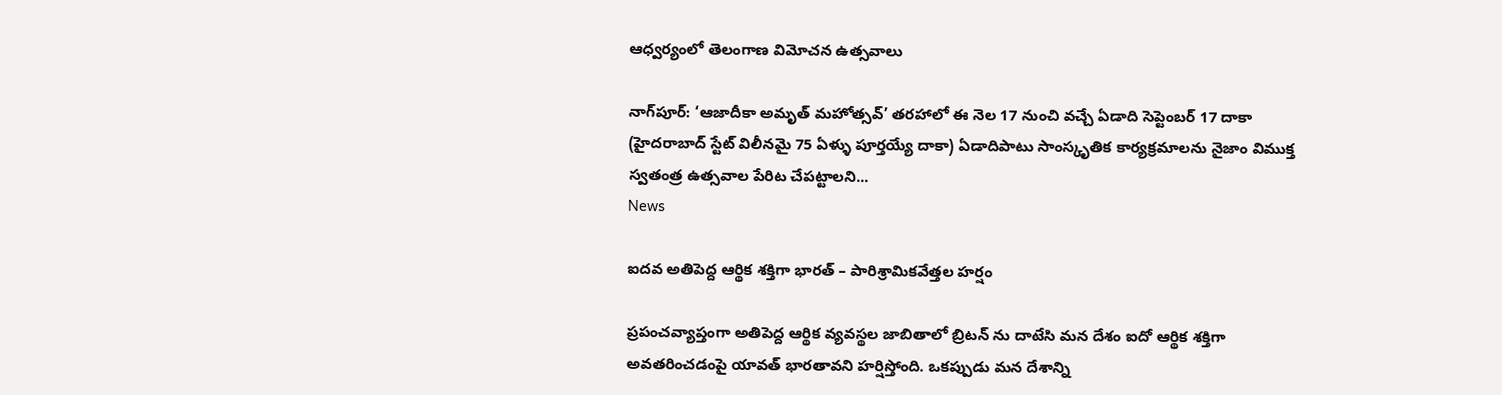ఆధ్వ‌ర్యంలో తెలంగాణ విమోచన ఉత్సవాలు

నాగ్‌పూర్‌: ‘ఆజాదీకా అమృత్‌ మహోత్సవ్‌’ తరహాలో ఈ నెల 17 నుంచి వచ్చే ఏడాది సెప్టెంబర్‌ 17 దాకా (హైదరాబాద్‌ స్టేట్‌ విలీనమై 75 ఏళ్ళు పూర్తయ్యే దాకా) ఏడాదిపాటు సాంస్కృతిక కార్యక్రమాలను నైజాం విముక్త స్వతంత్ర ఉత్సవాల పేరిట చేపట్టాలని...
News

ఐదవ అతిపెద్ద ఆర్థిక శక్తిగా భారత్ – పారిశ్రామికవేత్తల హర్షం

ప్రపంచవ్యాప్తంగా అతిపెద్ద ఆర్థిక వ్యవస్థల జాబితాలో బ్రిటన్ ‌ను దాటేసి మన దేశం ఐదో ఆర్థిక శక్తిగా అవతరించడంపై యావత్ భారతావని హర్షిస్తోంది. ఒకప్పుడు మన దేశాన్ని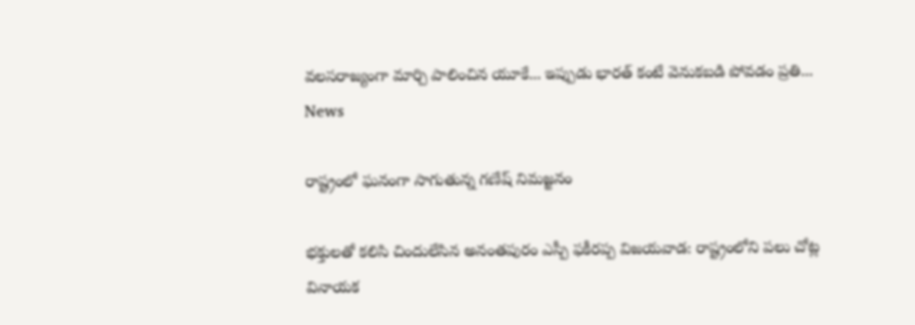వలసరాజ్యంగా మార్చి పాలించిన యూకే... ఇప్పుడు భారత్‌ కంటే వెనుకబడి పోవడం ప్రతి...
News

రాష్ట్రంలో ఘనంగా సాగుతున్న గణేష్ నిమజ్జనం

భక్తులతో కలిసి చిందులేసిన అనంతపురం ఎస్పీ ఫకీరప్ప విజ‌య‌వాడ‌: రాష్ట్రంలోని పలు చోట్ల వినాయక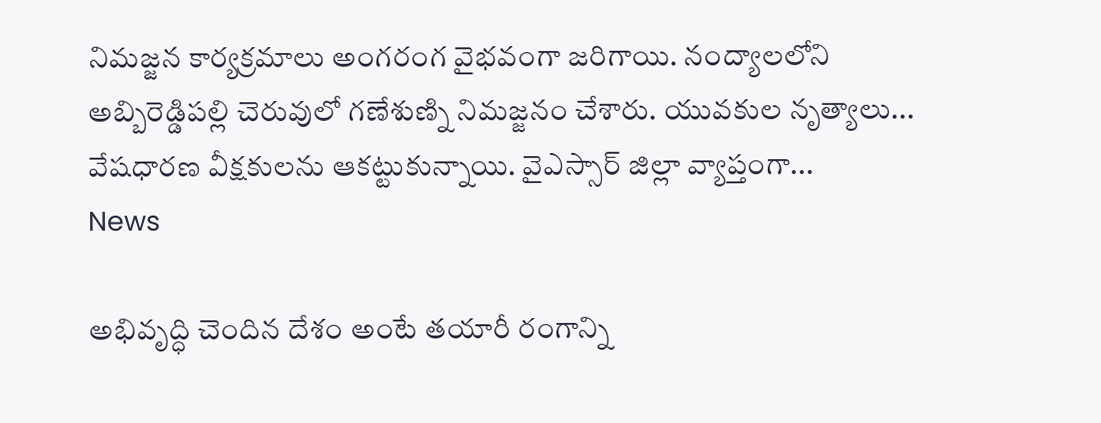నిమజ్జన కార్యక్రమాలు అంగరంగ వైభవంగా జరిగాయి. నంద్యాలలోని అబ్బిరెడ్డిపల్లి చెరువులో గణేశుణ్ని నిమజ్జనం చేశారు. యువకుల నృత్యాలు... వేషధారణ వీక్షకులను ఆకట్టుకున్నాయి. వైఎస్సార్ జిల్లా వ్యాప్తంగా...
News

అభివృద్ధి చెందిన దేశం అంటే తయారీ రంగాన్ని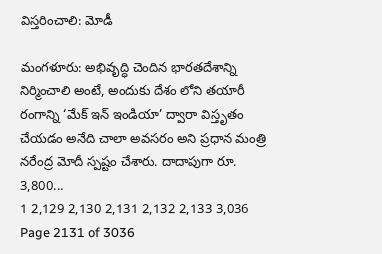విస్తరించాలి: మోడీ

మంగ‌ళూరు: అభివృద్ధి చెందిన భారతదేశాన్ని నిర్మించాలి అంటే, అందుకు దేశం లోని తయారీ రంగాన్ని ‘మేక్ ఇన్ ఇండియా’ ద్వారా విస్తృతం చేయడం అనేది చాలా అవసరం అని ప్రధాన మంత్రి నరేంద్ర మోదీ స్పష్టం చేశారు. దాదాపుగా రూ. 3,800...
1 2,129 2,130 2,131 2,132 2,133 3,036
Page 2131 of 3036